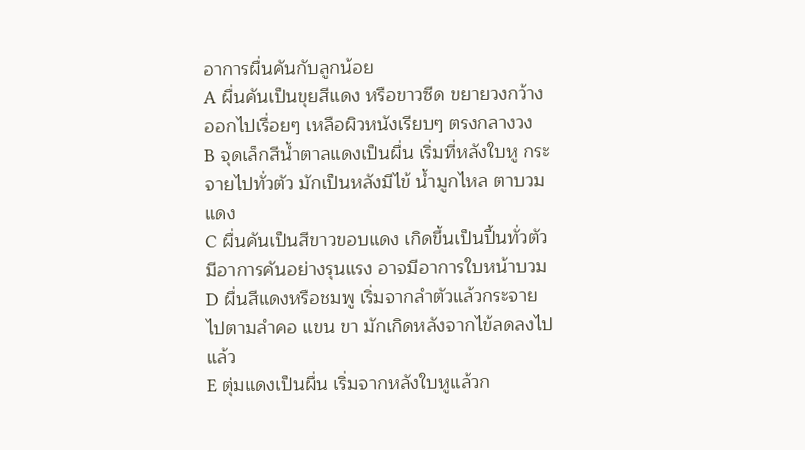อาการผื่นคันกับลูกน้อย
A ผื่นคันเป็นขุยสีแดง หรือขาวซีด ขยายวงกว้างออกไปเรื่อยๆ เหลือผิวหนังเรียบๆ ตรงกลางวง
B จุดเล็กสีน้ำตาลแดงเป็นผื่น เริ่มที่หลังใบหู กระจายไปทั่วตัว มักเป็นหลังมีไข้ น้ำมูกไหล ตาบวมแดง
C ผื่นคันเป็นสีขาวขอบแดง เกิดขึ้นเป็นปื้นทั่วตัว มีอาการคันอย่างรุนแรง อาจมีอาการใบหน้าบวม
D ผื่นสีแดงหรือชมพู เริ่มจากลำตัวแล้วกระจายไปตามลำคอ แขน ขา มักเกิดหลังจากไข้ลดลงไปแล้ว
E ตุ่มแดงเป็นผื่น เริ่มจากหลังใบหูแล้วก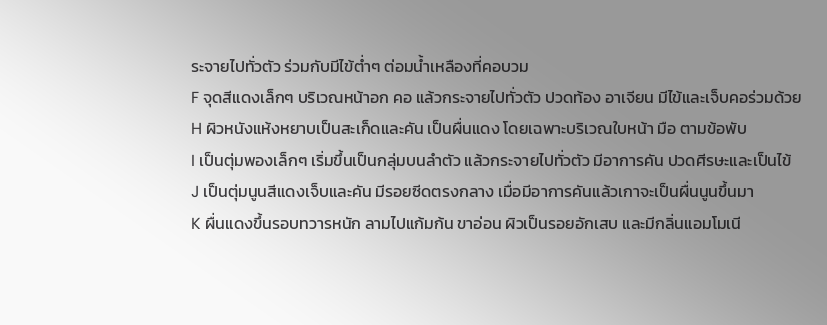ระจายไปทั่วตัว ร่วมกับมีไข้ต่ำๆ ต่อมน้ำเหลืองที่คอบวม
F จุดสีแดงเล็กๆ บริเวณหน้าอก คอ แล้วกระจายไปทั่วตัว ปวดท้อง อาเจียน มีไข้และเจ็บคอร่วมด้วย
H ผิวหนังแห้งหยาบเป็นสะเก็ดและคัน เป็นผื่นแดง โดยเฉพาะบริเวณใบหน้า มือ ตามข้อพับ
I เป็นตุ่มพองเล็กๆ เริ่มขึ้นเป็นกลุ่มบนลำตัว แล้วกระจายไปทั่วตัว มีอาการคัน ปวดศีรษะและเป็นไข้
J เป็นตุ่มนูนสีแดงเจ็บและคัน มีรอยซีดตรงกลาง เมื่อมีอาการคันแล้วเกาจะเป็นผื่นนูนขึ้นมา
K ผื่นแดงขึ้นรอบทวารหนัก ลามไปแก้มก้น ขาอ่อน ผิวเป็นรอยอักเสบ และมีกลิ่นแอมโมเนี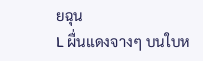ยฉุน
L ผื่นแดงจางๆ บนใบห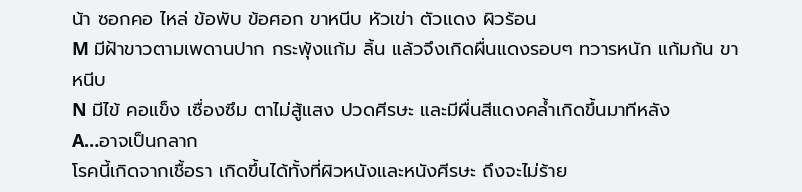น้า ซอกคอ ไหล่ ข้อพับ ข้อศอก ขาหนีบ หัวเข่า ตัวแดง ผิวร้อน
M มีฝ้าขาวตามเพดานปาก กระพุ้งแก้ม ลิ้น แล้วจึงเกิดผื่นแดงรอบๆ ทวารหนัก แก้มก้น ขาหนีบ
N มีไข้ คอแข็ง เซื่องซึม ตาไม่สู้แสง ปวดศีรษะ และมีผื่นสีแดงคล้ำเกิดขึ้นมาทีหลัง
A…อาจเป็นกลาก
โรคนี้เกิดจากเชื้อรา เกิดขึ้นได้ทั้งที่ผิวหนังและหนังศีรษะ ถึงจะไม่ร้าย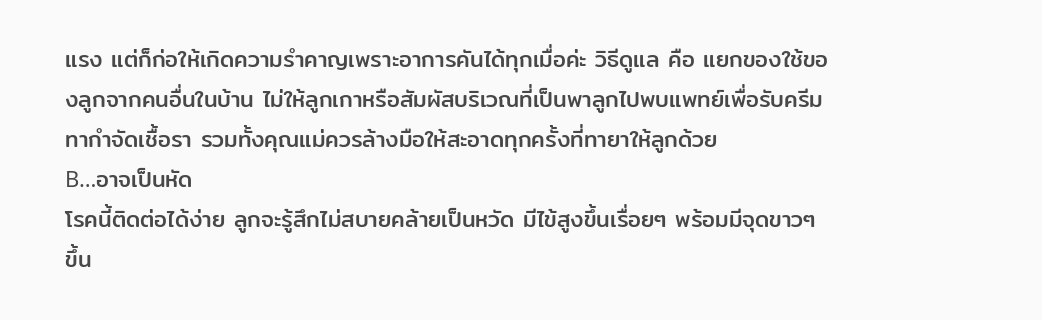แรง แต่ก็ก่อให้เกิดความรำคาญเพราะอาการคันได้ทุกเมื่อค่ะ วิธีดูแล คือ แยกของใช้ของลูกจากคนอื่นในบ้าน ไม่ให้ลูกเกาหรือสัมผัสบริเวณที่เป็นพาลูกไปพบแพทย์เพื่อรับครีมทากำจัดเชื้อรา รวมทั้งคุณแม่ควรล้างมือให้สะอาดทุกครั้งที่ทายาให้ลูกด้วย
B…อาจเป็นหัด
โรคนี้ติดต่อได้ง่าย ลูกจะรู้สึกไม่สบายคล้ายเป็นหวัด มีไข้สูงขึ้นเรื่อยๆ พร้อมมีจุดขาวๆ ขึ้น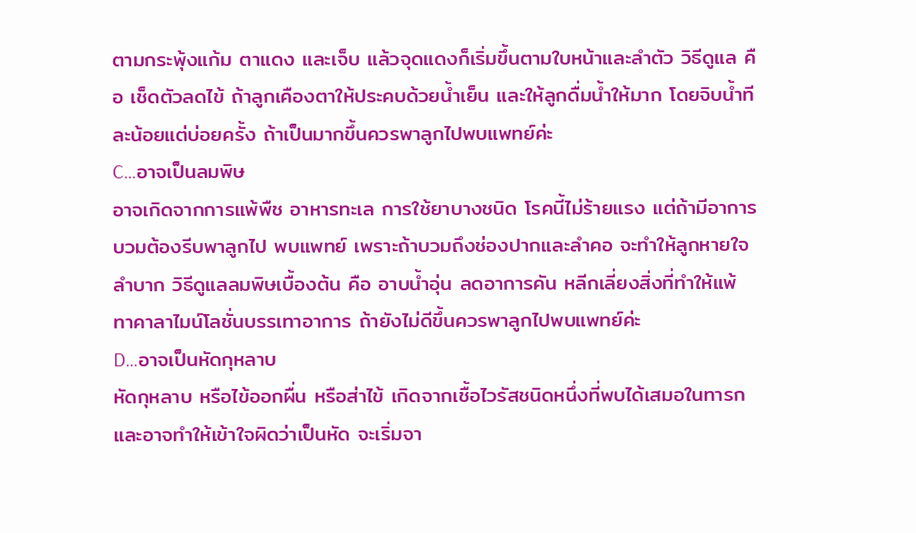ตามกระพุ้งแก้ม ตาแดง และเจ็บ แล้วจุดแดงก็เริ่มขึ้นตามใบหน้าและลำตัว วิธีดูแล คือ เช็ดตัวลดไข้ ถ้าลูกเคืองตาให้ประคบด้วยน้ำเย็น และให้ลูกดื่มน้ำให้มาก โดยจิบน้ำทีละน้อยแต่บ่อยครั้ง ถ้าเป็นมากขึ้นควรพาลูกไปพบแพทย์ค่ะ
C…อาจเป็นลมพิษ
อาจเกิดจากการแพ้พืช อาหารทะเล การใช้ยาบางชนิด โรคนี้ไม่ร้ายแรง แต่ถ้ามีอาการบวมต้องรีบพาลูกไป พบแพทย์ เพราะถ้าบวมถึงช่องปากและลำคอ จะทำให้ลูกหายใจลำบาก วิธีดูแลลมพิษเบื้องต้น คือ อาบน้ำอุ่น ลดอาการคัน หลีกเลี่ยงสิ่งที่ทำให้แพ้ ทาคาลาไมน์โลชั่นบรรเทาอาการ ถ้ายังไม่ดีขึ้นควรพาลูกไปพบแพทย์ค่ะ
D…อาจเป็นหัดกุหลาบ
หัดกุหลาบ หรือไข้ออกผื่น หรือส่าไข้ เกิดจากเชื้อไวรัสชนิดหนึ่งที่พบได้เสมอในทารก และอาจทำให้เข้าใจผิดว่าเป็นหัด จะเริ่มจา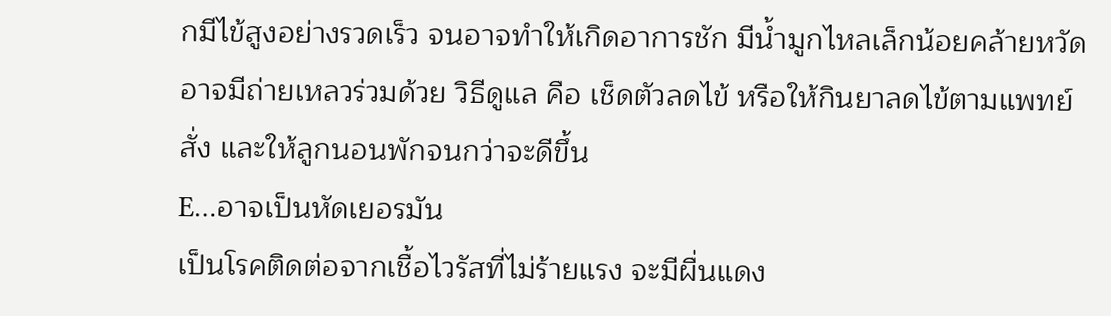กมีไข้สูงอย่างรวดเร็ว จนอาจทำให้เกิดอาการชัก มีน้ำมูกไหลเล็กน้อยคล้ายหวัด อาจมีถ่ายเหลวร่วมด้วย วิธีดูแล คือ เช็ดตัวลดไข้ หรือให้กินยาลดไข้ตามแพทย์สั่ง และให้ลูกนอนพักจนกว่าจะดีขึ้น
E…อาจเป็นหัดเยอรมัน
เป็นโรคติดต่อจากเชื้อไวรัสที่ไม่ร้ายแรง จะมีผื่นแดง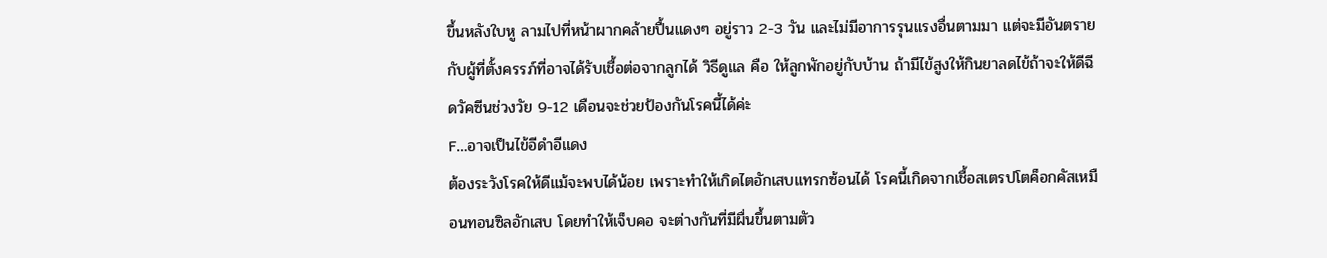ขึ้นหลังใบหู ลามไปที่หน้าผากคล้ายปื้นแดงๆ อยู่ราว 2-3 วัน และไม่มีอาการรุนแรงอื่นตามมา แต่จะมีอันตรายกับผู้ที่ตั้งครรภ์ที่อาจได้รับเชื้อต่อจากลูกได้ วิธีดูแล คือ ให้ลูกพักอยู่กับบ้าน ถ้ามีไข้สูงให้กินยาลดไข้ถ้าจะให้ดีฉีดวัคซีนช่วงวัย 9-12 เดือนจะช่วยป้องกันโรคนี้ได้ค่ะ
F…อาจเป็นไข้อีดำอีแดง
ต้องระวังโรคให้ดีแม้จะพบได้น้อย เพราะทำให้เกิดไตอักเสบแทรกซ้อนได้ โรคนี้เกิดจากเชื้อสเตรปโตค็อกคัสเหมือนทอนซิลอักเสบ โดยทำให้เจ็บคอ จะต่างกันที่มีผื่นขึ้นตามตัว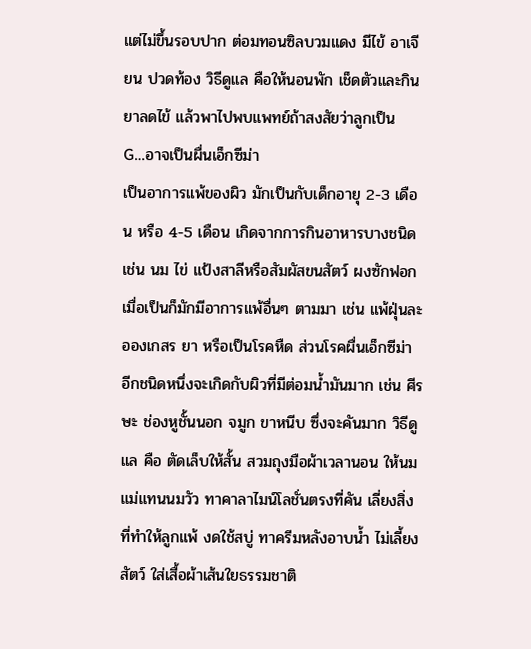แต่ไม่ขึ้นรอบปาก ต่อมทอนซิลบวมแดง มีไข้ อาเจียน ปวดท้อง วิธีดูแล คือให้นอนพัก เช็ดตัวและกินยาลดไข้ แล้วพาไปพบแพทย์ถ้าสงสัยว่าลูกเป็น
G…อาจเป็นผื่นเอ็กซีม่า
เป็นอาการแพ้ของผิว มักเป็นกับเด็กอายุ 2-3 เดือน หรือ 4-5 เดือน เกิดจากการกินอาหารบางชนิด เช่น นม ไข่ แป้งสาลีหรือสัมผัสขนสัตว์ ผงซักฟอก เมื่อเป็นก็มักมีอาการแพ้อื่นๆ ตามมา เช่น แพ้ฝุ่นละอองเกสร ยา หรือเป็นโรคหืด ส่วนโรคผื่นเอ็กซีม่า อีกชนิดหนึ่งจะเกิดกับผิวที่มีต่อมน้ำมันมาก เช่น ศีรษะ ช่องหูชั้นนอก จมูก ขาหนีบ ซึ่งจะคันมาก วิธีดูแล คือ ตัดเล็บให้สั้น สวมถุงมือผ้าเวลานอน ให้นมแม่แทนนมวัว ทาคาลาไมน์โลชั่นตรงที่คัน เลี่ยงสิ่งที่ทำให้ลูกแพ้ งดใช้สบู่ ทาครีมหลังอาบน้ำ ไม่เลี้ยงสัตว์ ใส่เสื้อผ้าเส้นใยธรรมชาติ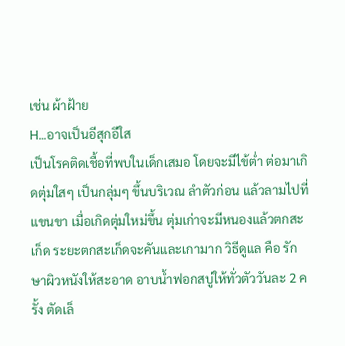เช่น ผ้าฝ้าย
H…อาจเป็นอีสุกอีใส
เป็นโรคติดเชื้อที่พบในเด็กเสมอ โดยจะมีไข้ต่ำ ต่อมาเกิดตุ่มใสๆ เป็นกลุ่มๆ ขึ้นบริเวณ ลำตัวก่อน แล้วลามไปที่แขนขา เมื่อเกิดตุ่มใหม่ขึ้น ตุ่มเก่าจะมีหนองแล้วตกสะเก็ด ระยะตกสะเก็ดจะคันและเกามาก วิธีดูแล คือ รักษาผิวหนังให้สะอาด อาบน้ำฟอกสบู่ให้ทั่วตัววันละ 2 ครั้ง ตัดเล็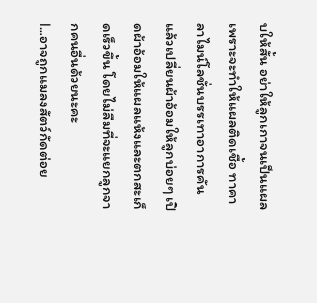บให้สั้น อย่าให้ลูกเกาจนเป็นแผล เพราะจะทำให้แผลติดเชื้อ ทาคาลาไมน์โลชั่นบรรเทาอาการคัน แล้วเปลี่ยนผ้าอ้อมให้ลูกบ่อยๆ เปิดผ้าอ้อมให้แผลแห้งและตกสะเก็ดเร็วขึ้น โดยไม่ลืมที่จะแยกลูกจากคนอื่นด้วยนะคะ
I…อาจถูกแมลงสัตว์กัดต่อย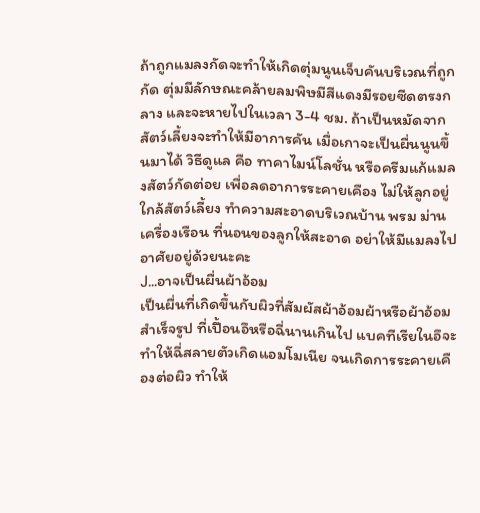ถ้าถูกแมลงกัดจะทำให้เกิดตุ่มนูนเจ็บคันบริเวณที่ถูกกัด ตุ่มมีลักษณะคล้ายลมพิษมีสีแดงมีรอยซีดตรงกลาง และจะหายไปในเวลา 3-4 ชม. ถ้าเป็นหมัดจากสัตว์เลี้ยงจะทำให้มีอาการคัน เมื่อเกาจะเป็นผื่นนูนขึ้นมาได้ วิธีดูแล คือ ทาคาไมน์โลชั่น หรือครีมแก้แมลงสัตว์กัดต่อย เพื่อลดอาการระคายเคือง ไม่ให้ลูกอยู่ใกล้สัตว์เลี้ยง ทำความสะอาดบริเวณบ้าน พรม ม่าน เครื่องเรือน ที่นอนของลูกให้สะอาด อย่าให้มีแมลงไปอาศัยอยู่ด้วยนะคะ
J…อาจเป็นผื่นผ้าอ้อม
เป็นผื่นที่เกิดขึ้นกับผิวที่สัมผัสผ้าอ้อมผ้าหรือผ้าอ้อมสำเร็จรูป ที่เปื้อนอึหรือฉี่นานเกินไป แบคทีเรียในอึจะทำให้ฉี่สลายตัวเกิดแอมโมเนีย จนเกิดการระคายเคืองต่อผิว ทำให้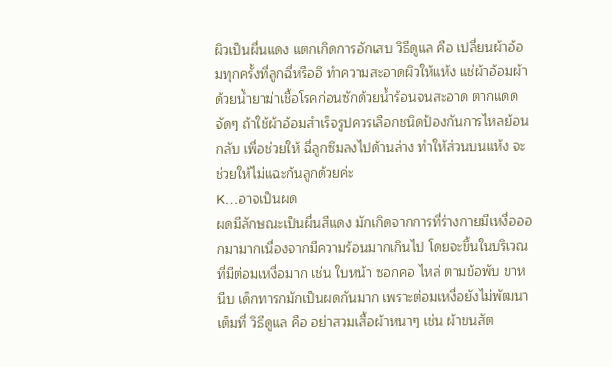ผิวเป็นผื่นแดง แตกเกิดการอักเสบ วิธีดูแล คือ เปลี่ยนผ้าอ้อมทุกครั้งที่ลูกฉี่หรืออึ ทำความสะอาดผิวให้แห้ง แช่ผ้าอ้อมผ้าด้วยน้ำยาฆ่าเชื้อโรคก่อนซักด้วยน้ำร้อนจนสะอาด ตากแดดจัดๆ ถ้าใช้ผ้าอ้อมสำเร็จรูปควรเลือกชนิดป้องกันการไหลย้อนกลับ เพื่อช่วยให้ ฉี่ลูกซึมลงไปด้านล่าง ทำให้ส่วนบนแห้ง จะช่วยให้ไม่แฉะก้นลูกด้วยค่ะ
K…อาจเป็นผด
ผดมีลักษณะเป็นผื่นสีแดง มักเกิดจากการที่ร่างกายมีเหงื่อออกมามากเนื่องจากมีความร้อนมากเกินไป โดยจะขึ้นในบริเวณที่มีต่อมเหงื่อมาก เช่น ใบหน้า ซอกคอ ไหล่ ตามข้อพับ ขาหนีบ เด็กทารกมักเป็นผดกันมาก เพราะต่อมเหงื่อยังไม่พัฒนาเต็มที่ วิธีดูแล คือ อย่าสวมเสื้อผ้าหนาๆ เช่น ผ้าขนสัต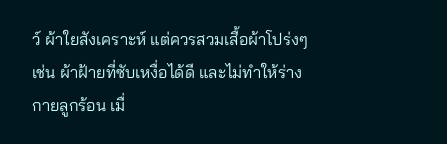ว์ ผ้าใยสังเคราะห์ แต่ควรสวมเสื้อผ้าโปร่งๆ เช่น ผ้าฝ้ายที่ซับเหงื่อได้ดี และไม่ทำให้ร่างกายลูกร้อน เมื่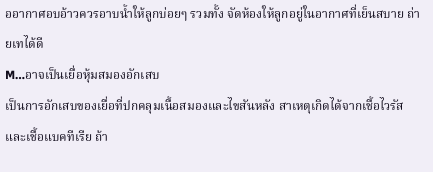ออากาศอบอ้าวควรอาบน้ำให้ลูกบ่อยๆ รวมทั้ง จัดห้องให้ลูกอยู่ในอากาศที่เย็นสบาย ถ่ายเทได้ดี
M…อาจเป็นเยื่อหุ้มสมองอักเสบ
เป็นการอักเสบของเยื่อที่ปกคลุมเนื้อสมองและไขสันหลัง สาเหตุเกิดได้จากเชื้อไวรัสและเชื้อแบคทีเรีย ถ้า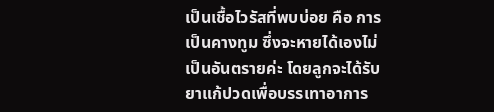เป็นเชื้อไวรัสที่พบบ่อย คือ การเป็นคางทูม ซึ่งจะหายได้เองไม่เป็นอันตรายค่ะ โดยลูกจะได้รับ ยาแก้ปวดเพื่อบรรเทาอาการ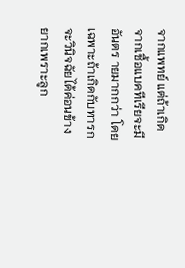จากแพทย์ แต่ถ้าเกิดจากเชื้อแบคทีเรียจะมีอันตร ายมากกว่า โดยเฉพาะถ้าเกิดกับทารกจะวินิจฉัยได้ค่อนข้างยากเพราะลูก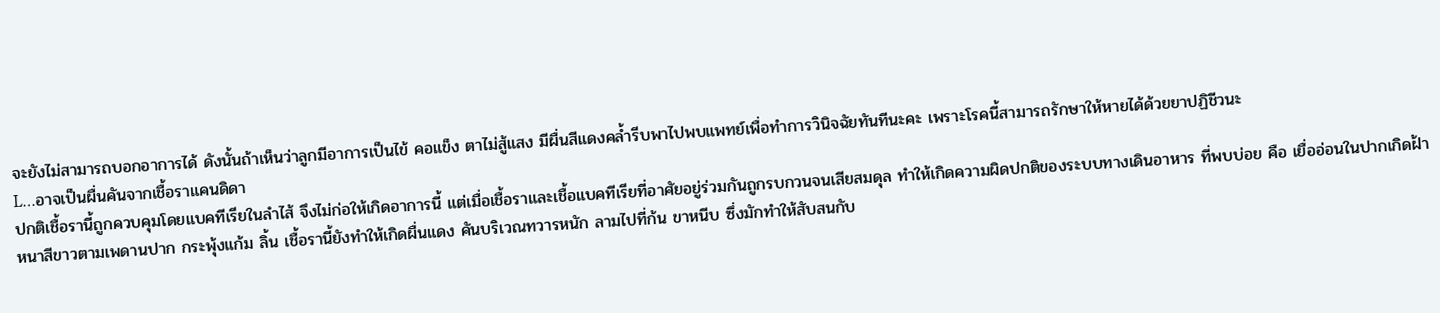จะยังไม่สามารถบอกอาการได้ ดังนั้นถ้าเห็นว่าลูกมีอาการเป็นไข้ คอแข็ง ตาไม่สู้แสง มีผื่นสีแดงคล้ำรีบพาไปพบแพทย์เพื่อทำการวินิจฉัยทันทีนะคะ เพราะโรคนี้สามารถรักษาให้หายได้ด้วยยาปฏิชีวนะ
L…อาจเป็นผื่นคันจากเชื้อราแคนดิดา
ปกติเชื้อรานี้ถูกควบคุมโดยแบคทีเรียในลำไส้ จึงไม่ก่อให้เกิดอาการนี้ แต่เมื่อเชื้อราและเชื้อแบคทีเรียที่อาศัยอยู่ร่วมกันถูกรบกวนจนเสียสมดุล ทำให้เกิดความผิดปกติของระบบทางเดินอาหาร ที่พบบ่อย คือ เยื่ออ่อนในปากเกิดฝ้าหนาสีขาวตามเพดานปาก กระพุ้งแก้ม ลิ้น เชื้อรานี้ยังทำให้เกิดผื่นแดง คันบริเวณทวารหนัก ลามไปที่ก้น ขาหนีบ ซึ่งมักทำให้สับสนกับ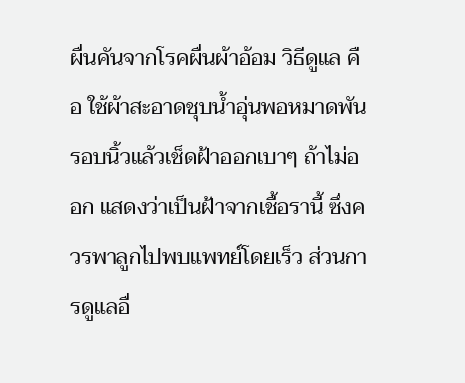ผื่นคันจากโรคผื่นผ้าอ้อม วิธีดูแล คือ ใช้ผ้าสะอาดชุบน้ำอุ่นพอหมาดพันรอบนิ้วแล้วเช็ดฝ้าออกเบาๆ ถ้าไม่ออก แสดงว่าเป็นฝ้าจากเชื้อรานี้ ซึ่งควรพาลูกไปพบแพทย์โดยเร็ว ส่วนการดูแลอื่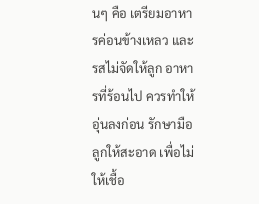นๆ คือ เตรียมอาหารค่อนข้างเหลว และรสไม่จัดให้ลูก อาหารที่ร้อนไป ควรทำให้อุ่นลงก่อน รักษามือลูกให้สะอาด เพื่อไม่ให้เชื้อ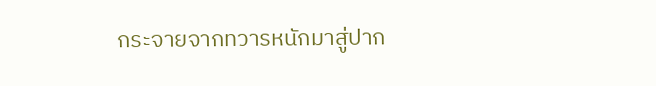กระจายจากทวารหนักมาสู่ปาก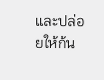และปล่อยให้ก้น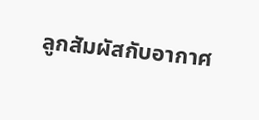ลูกสัมผัสกับอากาศ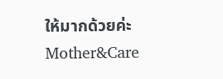ให้มากด้วยค่ะ
Mother&Care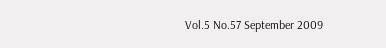Vol.5 No.57 September 2009